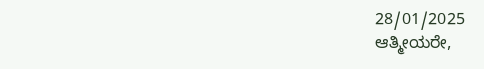28/01/2025
ಆತ್ಮೀಯರೇ,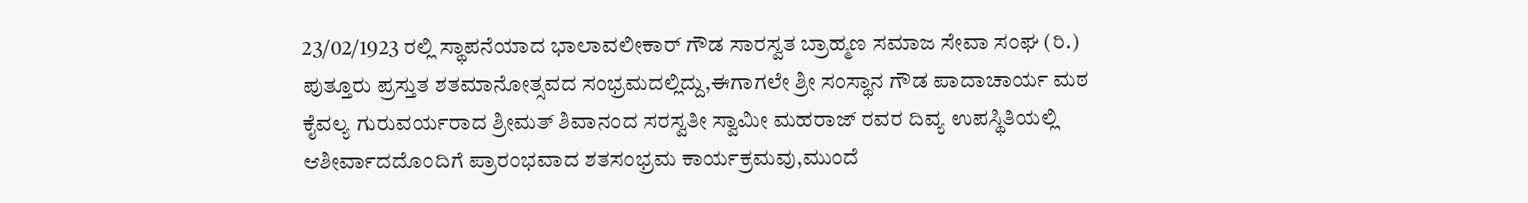23/02/1923 ರಲ್ಲಿ ಸ್ಥಾಪನೆಯಾದ ಭಾಲಾವಲೀಕಾರ್ ಗೌಡ ಸಾರಸ್ವತ ಬ್ರಾಹ್ಮಣ ಸಮಾಜ ಸೇವಾ ಸಂಘ (ರಿ.) ಪುತ್ತೂರು ಪ್ರಸ್ತುತ ಶತಮಾನೋತ್ಸವದ ಸಂಭ್ರಮದಲ್ಲಿದ್ದು,ಈಗಾಗಲೇ ಶ್ರೀ ಸಂಸ್ಥಾನ ಗೌಡ ಪಾದಾಚಾರ್ಯ ಮಠ ಕೈವಲ್ಯ ಗುರುವರ್ಯರಾದ ಶ್ರೀಮತ್ ಶಿವಾನಂದ ಸರಸ್ವತೀ ಸ್ವಾಮೀ ಮಹರಾಜ್ ರವರ ದಿವ್ಯ ಉಪಸ್ಥಿತಿಯಲ್ಲಿ ಆಶೀರ್ವಾದದೊಂದಿಗೆ ಪ್ರಾರಂಭವಾದ ಶತಸಂಭ್ರಮ ಕಾರ್ಯಕ್ರಮವು,ಮುಂದೆ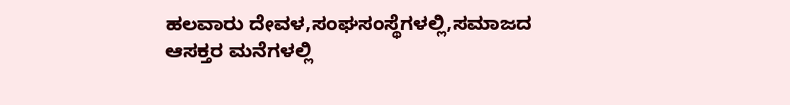ಹಲವಾರು ದೇವಳ,ಸಂಘಸಂಸ್ಥೆಗಳಲ್ಲಿ,ಸಮಾಜದ ಆಸಕ್ತರ ಮನೆಗಳಲ್ಲಿ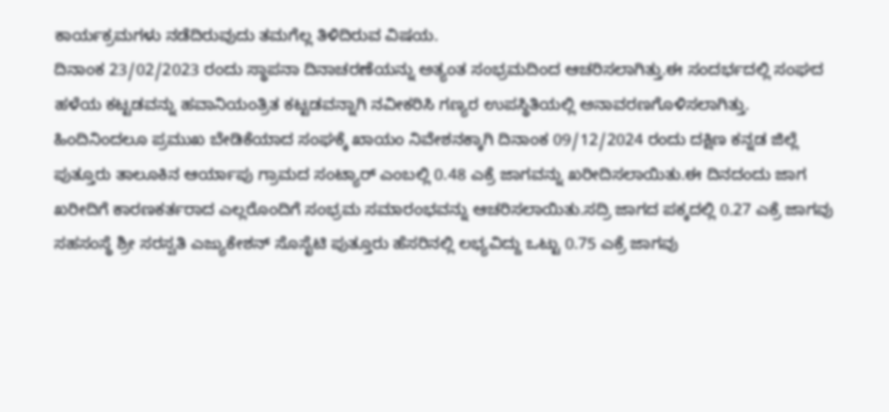ಕಾರ್ಯಕ್ರಮಗಳು ನಡೆದಿರುವುದು ತಮಗೆಲ್ಲ ತಿಳಿದಿರುವ ವಿಷಯ.
ದಿನಾಂಕ 23/02/2023 ರಂದು ಸ್ಥಾಪನಾ ದಿನಾಚರಣೆಯನ್ನು ಅತ್ಯಂತ ಸಂಭ್ರಮದಿಂದ ಆಚರಿಸಲಾಗಿತ್ತು.ಈ ಸಂದರ್ಭದಲ್ಲಿ ಸಂಘದ ಹಳೆಯ ಕಟ್ಟಡವನ್ನು ಹವಾನಿಯಂತ್ರಿತ ಕಟ್ಟಡವನ್ನಾಗಿ ನವೀಕರಿಸಿ ಗಣ್ಯರ ಉಪಸ್ಥಿತಿಯಲ್ಲಿ ಅನಾವರಣಗೊಳಿಸಲಾಗಿತ್ತು.
ಹಿಂದಿನಿಂದಲೂ ಪ್ರಮುಖ ಬೇಡಿಕೆಯಾದ ಸಂಘಕ್ಕೆ ಖಾಯಂ ನಿವೇಶನಕ್ಕಾಗಿ ದಿನಾಂಕ 09/12/2024 ರಂದು ದಕ್ಷಿಣ ಕನ್ನಡ ಜಿಲ್ಲೆ ಪುತ್ತೂರು ತಾಲೂಕಿನ ಆರ್ಯಾಪು ಗ್ರಾಮದ ಸಂಟ್ಯಾರ್ ಎಂಬಲ್ಲಿ 0.48 ಎಕ್ರೆ ಜಾಗವನ್ನು ಖರೀದಿಸಲಾಯಿತು.ಈ ದಿನದಂದು ಜಾಗ ಖರೀದಿಗೆ ಕಾರಣಕರ್ತರಾದ ಎಲ್ಲರೊಂದಿಗೆ ಸಂಭ್ರಮ ಸಮಾರಂಭವನ್ನು ಆಚರಿಸಲಾಯಿತು.ಸದ್ರಿ ಜಾಗದ ಪಕ್ಕದಲ್ಲಿ 0.27 ಎಕ್ರೆ ಜಾಗವು ಸಹಸಂಸ್ಥೆ ಶ್ರೀ ಸರಸ್ವತಿ ಎಜ್ಯುಕೇಶನ್ ಸೊಸೈಟಿ ಪುತ್ತೂರು ಹೆಸರಿನಲ್ಲಿ ಲಭ್ಯವಿದ್ದು ಒಟ್ಟು 0.75 ಎಕ್ರೆ ಜಾಗವು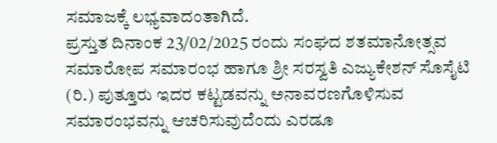ಸಮಾಜಕ್ಕೆ ಲಭ್ಯವಾದಂತಾಗಿದೆ.
ಪ್ರಸ್ತುತ ದಿನಾಂಕ 23/02/2025 ರಂದು ಸಂಘದ ಶತಮಾನೋತ್ಸವ ಸಮಾರೋಪ ಸಮಾರಂಭ ಹಾಗೂ ಶ್ರೀ ಸರಸ್ವತಿ ಎಜ್ಯುಕೇಶನ್ ಸೊಸೈಟಿ (ರಿ.) ಪುತ್ತೂರು ಇದರ ಕಟ್ಟಡವನ್ನು ಅನಾವರಣಗೊಳಿಸುವ ಸಮಾರಂಭವನ್ನು ಆಚರಿಸುವುದೆಂದು ಎರಡೂ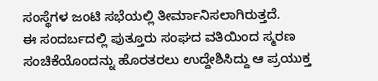ಸಂಸ್ಥೆಗಳ ಜಂಟಿ ಸಭೆಯಲ್ಲಿ ತೀರ್ಮಾನಿಸಲಾಗಿರುತ್ತದೆ.
ಈ ಸಂದರ್ಬದಲ್ಲಿ ಪುತ್ತೂರು ಸಂಘದ ವತಿಯಿಂದ ಸ್ಮರಣ ಸಂಚಿಕೆಯೊಂದನ್ನು ಹೊರತರಲು ಉದ್ದೇಶಿಸಿದ್ದು ಆ ಪ್ರಯುಕ್ತ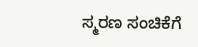ಸ್ಮರಣ ಸಂಚಿಕೆಗೆ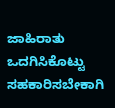ಜಾಹಿರಾತು ಒದಗಿಸಿಕೊಟ್ಟು
ಸಹಕಾರಿಸಬೇಕಾಗಿ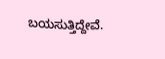ಬಯಸುತ್ತಿದ್ದೇವೆ.